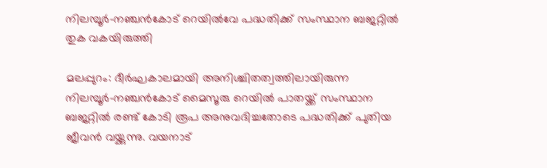നിലമ്പൂര്‍-നഞ്ചന്‍കോട് റെയില്‍വേ പദ്ധതിക്ക് സംസ്ഥാന ബജറ്റില്‍ തുക വകയിരുത്തി

മലപ്പുറം: ദീര്‍ഘകാലമായി അനിശ്ചിതത്വത്തിലായിരുന്ന നിലമ്പൂര്‍-നഞ്ചന്‍കോട് മൈസൂരു റെയില്‍ പാതയ്ക്ക് സംസ്ഥാന ബജറ്റില്‍ രണ്ട് കോടി രൂപ അനുവദിച്ചതോടെ പദ്ധതിക്ക് പുതിയ ജീവന്‍ വയ്ക്കുന്നു. വയനാട്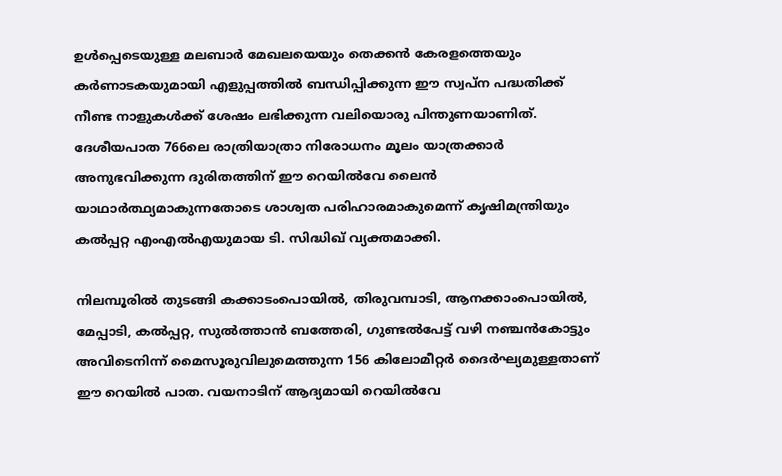ഉള്‍പ്പെടെയുള്ള മലബാര്‍ മേഖലയെയും തെക്കന്‍ കേരളത്തെയും കര്‍ണാടകയുമായി എളുപ്പത്തില്‍ ബന്ധിപ്പിക്കുന്ന ഈ സ്വപ്ന പദ്ധതിക്ക് നീണ്ട നാളുകള്‍ക്ക് ശേഷം ലഭിക്കുന്ന വലിയൊരു പിന്തുണയാണിത്. ദേശീയപാത 766ലെ രാത്രിയാത്രാ നിരോധനം മൂലം യാത്രക്കാര്‍ അനുഭവിക്കുന്ന ദുരിതത്തിന് ഈ റെയില്‍വേ ലൈന്‍ യാഥാര്‍ത്ഥ്യമാകുന്നതോടെ ശാശ്വത പരിഹാരമാകുമെന്ന് കൃഷിമന്ത്രിയും കല്‍പ്പറ്റ എംഎല്‍എയുമായ ടി. സിദ്ധിഖ് വ്യക്തമാക്കി.

നിലമ്പൂരില്‍ തുടങ്ങി കക്കാടംപൊയില്‍, തിരുവമ്പാടി, ആനക്കാംപൊയില്‍, മേപ്പാടി, കല്‍പ്പറ്റ, സുല്‍ത്താന്‍ ബത്തേരി, ഗുണ്ടല്‍പേട്ട് വഴി നഞ്ചന്‍കോട്ടും അവിടെനിന്ന് മൈസൂരുവിലുമെത്തുന്ന 156 കിലോമീറ്റര്‍ ദൈര്‍ഘ്യമുള്ളതാണ് ഈ റെയില്‍ പാത. വയനാടിന് ആദ്യമായി റെയില്‍വേ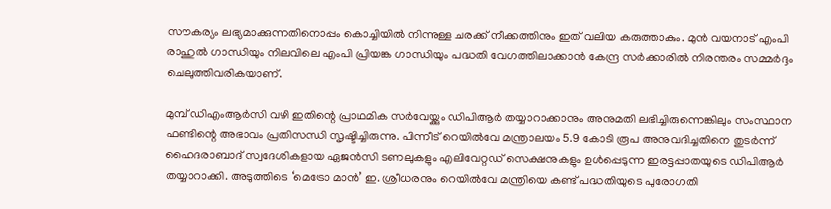സൗകര്യം ലഭ്യമാക്കുന്നതിനൊപ്പം കൊച്ചിയില്‍ നിന്നുള്ള ചരക്ക് നീക്കത്തിനും ഇത് വലിയ കരുത്താകും. മുന്‍ വയനാട് എംപി രാഹുല്‍ ഗാന്ധിയും നിലവിലെ എംപി പ്രിയങ്ക ഗാന്ധിയും പദ്ധതി വേഗത്തിലാക്കാന്‍ കേന്ദ്ര സര്‍ക്കാരില്‍ നിരന്തരം സമ്മര്‍ദ്ദം ചെലുത്തിവരികയാണ്.

മുമ്പ് ഡിഎംആര്‍സി വഴി ഇതിന്റെ പ്രാഥമിക സര്‍വേയ്ക്കും ഡിപിആര്‍ തയ്യാറാക്കാനും അനുമതി ലഭിച്ചിരുന്നെങ്കിലും സംസ്ഥാന ഫണ്ടിന്റെ അഭാവം പ്രതിസന്ധി സൃഷ്ടിച്ചിരുന്നു. പിന്നീട് റെയില്‍വേ മന്ത്രാലയം 5.9 കോടി രൂപ അനുവദിച്ചതിനെ തുടര്‍ന്ന് ഹൈദരാബാദ് സ്വദേശികളായ ഏജന്‍സി ടണലുകളും എലിവേറ്റഡ് സെക്ഷനുകളും ഉള്‍പ്പെടുന്ന ഇരട്ടപ്പാതയുടെ ഡിപിആര്‍ തയ്യാറാക്കി. അടുത്തിടെ ‘മെട്രോ മാന്‍’ ഇ. ശ്രീധരനും റെയില്‍വേ മന്ത്രിയെ കണ്ട് പദ്ധതിയുടെ പുരോഗതി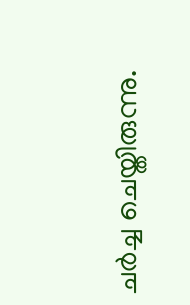ചര്‍ച്ച ചെയ്തിരുന്നു.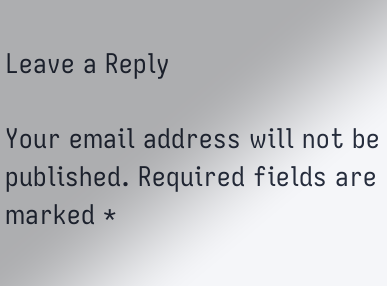Leave a Reply

Your email address will not be published. Required fields are marked *